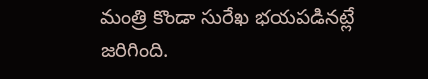మంత్రి కొండా సురేఖ భయపడినట్లే జరిగింది.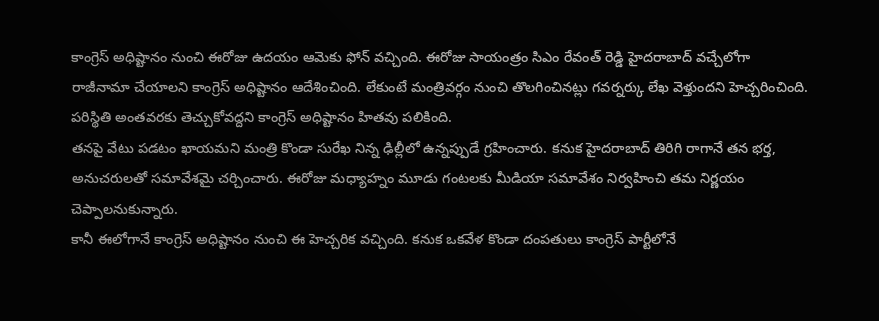కాంగ్రెస్ అధిష్టానం నుంచి ఈరోజు ఉదయం ఆమెకు ఫోన్ వచ్చింది. ఈరోజు సాయంత్రం సిఎం రేవంత్ రెడ్డి హైదరాబాద్ వచ్చేలోగా రాజీనామా చేయాలని కాంగ్రెస్ అధిష్టానం ఆదేశించింది. లేకుంటే మంత్రివర్గం నుంచి తొలగించినట్లు గవర్నర్కు లేఖ వెళ్తుందని హెచ్చరించింది. పరిస్థితి అంతవరకు తెచ్చుకోవద్దని కాంగ్రెస్ అధిష్టానం హితవు పలికింది.
తనపై వేటు పడటం ఖాయమని మంత్రి కొండా సురేఖ నిన్న ఢిల్లీలో ఉన్నప్పుడే గ్రహించారు. కనుక హైదరాబాద్ తిరిగి రాగానే తన భర్త, అనుచరులతో సమావేశమై చర్చించారు. ఈరోజు మధ్యాహ్నం మూడు గంటలకు మీడియా సమావేశం నిర్వహించి తమ నిర్ణయం చెప్పాలనుకున్నారు.
కానీ ఈలోగానే కాంగ్రెస్ అధిష్టానం నుంచి ఈ హెచ్చరిక వచ్చింది. కనుక ఒకవేళ కొండా దంపతులు కాంగ్రెస్ పార్టీలోనే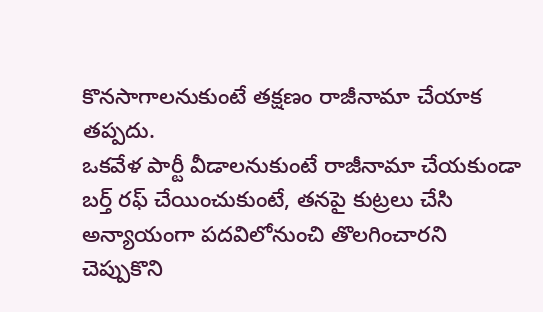కొనసాగాలనుకుంటే తక్షణం రాజీనామా చేయాక తప్పదు.
ఒకవేళ పార్టీ వీడాలనుకుంటే రాజీనామా చేయకుండా బర్త్ రఫ్ చేయించుకుంటే, తనపై కుట్రలు చేసి అన్యాయంగా పదవిలోనుంచి తొలగించారని చెప్పుకొని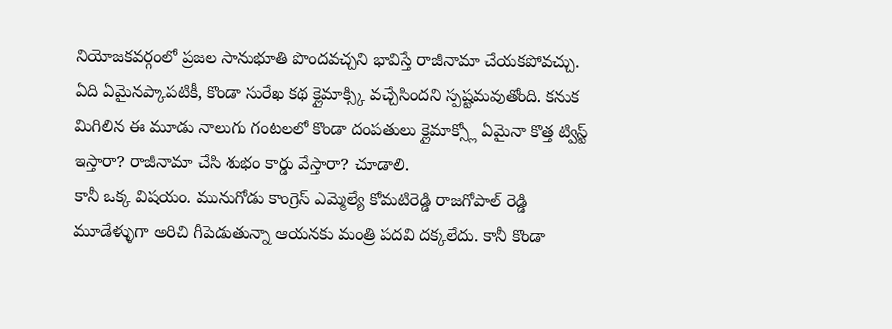నియోజకవర్గంలో ప్రజల సానుభూతి పొందవచ్చని భావిస్తే రాజీనామా చేయకపోవచ్చు.
ఏది ఏమైనప్కాపటికీ, కొండా సురేఖ కథ క్లైమాక్స్కి వచ్చేసిందని స్పష్టమవుతోంది. కనుక మిగిలిన ఈ మూడు నాలుగు గంటలలో కొండా దంపతులు క్లైమాక్స్లో ఏమైనా కొత్త ట్విస్ట్ ఇస్తారా? రాజీనామా చేసి శుభం కార్డు వేస్తారా? చూడాలి.
కానీ ఒక్క విషయం. మునుగోడు కాంగ్రెస్ ఎమ్మెల్యే కోమటిరెడ్డి రాజగోపాల్ రెడ్డి మూడేళ్ళుగా అరిచి గీపెడుతున్నా ఆయనకు మంత్రి పదవి దక్కలేదు. కానీ కొండా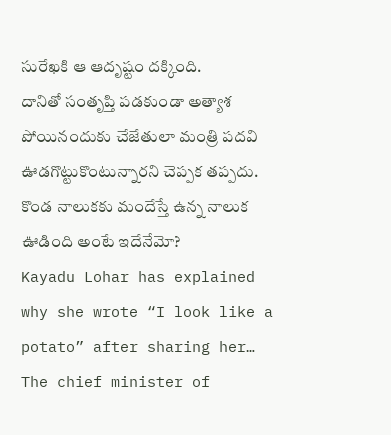సురేఖకి ఆ ఆదృష్టం దక్కింది.
దానితో సంతృప్తి పడకుండా అత్యాశ పోయినందుకు చేజేతులా మంత్రి పదవి ఊడగొట్టుకొంటున్నారని చెప్పక తప్పదు. కొండ నాలుకకు మందేస్తే ఉన్న నాలుక ఊడింది అంటే ఇదేనేమో?
Kayadu Lohar has explained why she wrote “I look like a potato” after sharing her…
The chief minister of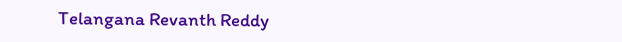Telangana Revanth Reddy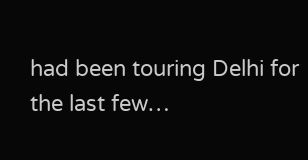had been touring Delhi for the last few…